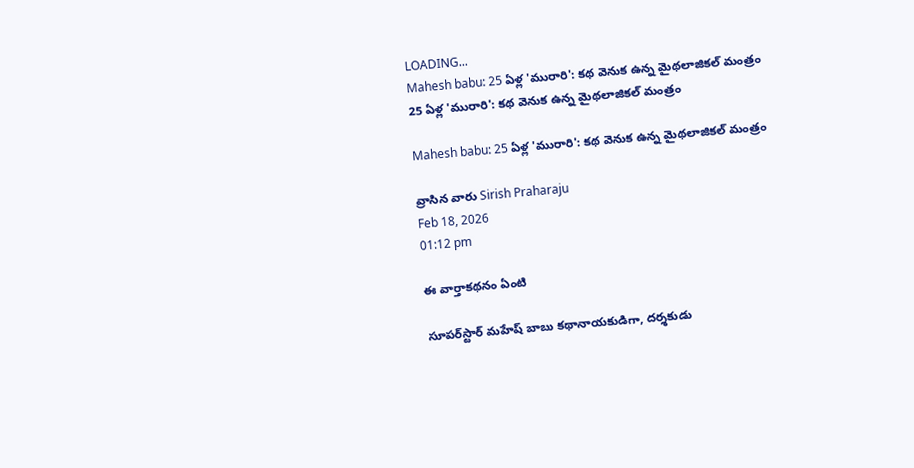LOADING...
Mahesh babu: 25 ఏళ్ల 'మురారి': కథ వెనుక ఉన్న మైథలాజికల్‌ మంత్రం
25 ఏళ్ల 'మురారి': కథ వెనుక ఉన్న మైథలాజికల్‌ మంత్రం

Mahesh babu: 25 ఏళ్ల 'మురారి': కథ వెనుక ఉన్న మైథలాజికల్‌ మంత్రం

వ్రాసిన వారు Sirish Praharaju
Feb 18, 2026
01:12 pm

ఈ వార్తాకథనం ఏంటి

సూపర్‌స్టార్‌ మహేష్ బాబు కథానాయకుడిగా, దర్శకుడు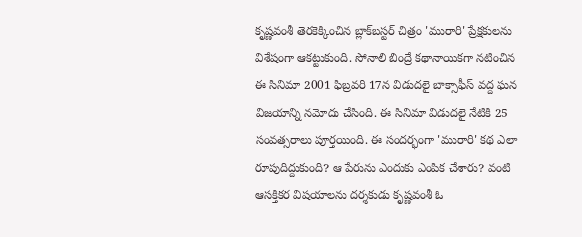కృష్ణవంశీ తెరకెక్కించిన బ్లాక్‌బస్టర్‌ చిత్రం 'మురారి' ప్రేక్షకులను విశేషంగా ఆకట్టుకుంది. సోనాలి బింద్రే కథానాయికగా నటించిన ఈ సినిమా 2001 ఫిబ్రవరి 17న విడుదలై బాక్సాఫీస్‌ వద్ద ఘన విజయాన్ని నమోదు చేసింది. ఈ సినిమా విడుదలై నేటికి 25 సంవత్సరాలు పూర్తయింది. ఈ సందర్భంగా 'మురారి' కథ ఎలా రూపుదిద్దుకుంది? ఆ పేరును ఎందుకు ఎంపిక చేశారు? వంటి ఆసక్తికర విషయాలను దర్శకుడు కృష్ణవంశీ ఓ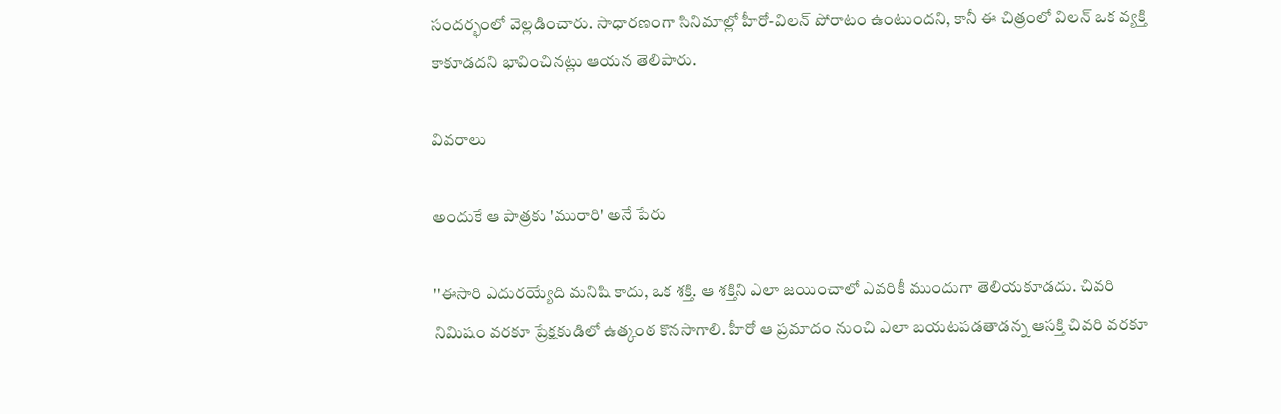సందర్భంలో వెల్లడించారు. సాధారణంగా సినిమాల్లో హీరో-విలన్‌ పోరాటం ఉంటుందని, కానీ ఈ చిత్రంలో విలన్‌ ఒక వ్యక్తి కాకూడదని భావించినట్లు ఆయన తెలిపారు.

వివరాలు

అందుకే ఆ పాత్రకు 'మురారి' అనే పేరు

''ఈసారి ఎదురయ్యేది మనిషి కాదు, ఒక శక్తి. ఆ శక్తిని ఎలా జయించాలో ఎవరికీ ముందుగా తెలియకూడదు. చివరి నిమిషం వరకూ ప్రేక్షకుడిలో ఉత్కంఠ కొనసాగాలి. హీరో ఆ ప్రమాదం నుంచి ఎలా బయటపడతాడన్న ఆసక్తి చివరి వరకూ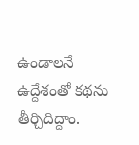ఉండాలనే ఉద్దేశంతో కథను తీర్చిదిద్దాం.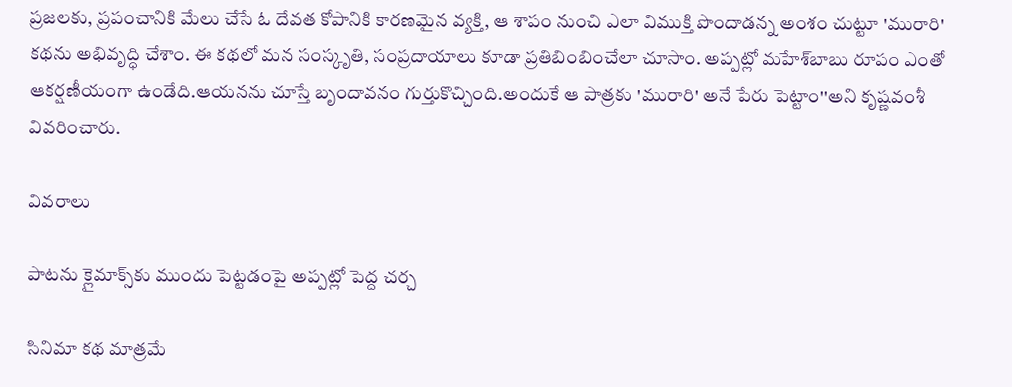ప్రజలకు, ప్రపంచానికి మేలు చేసే ఓ దేవత కోపానికి కారణమైన వ్యక్తి, ఆ శాపం నుంచి ఎలా విముక్తి పొందాడన్న అంశం చుట్టూ 'మురారి' కథను అభివృద్ధి చేశాం. ఈ కథలో మన సంస్కృతి, సంప్రదాయాలు కూడా ప్రతిబింబించేలా చూసాం. అప్పట్లో మహేశ్‌బాబు రూపం ఎంతో ఆకర్షణీయంగా ఉండేది.ఆయనను చూస్తే బృందావనం గుర్తుకొచ్చింది.అందుకే ఆ పాత్రకు 'మురారి' అనే పేరు పెట్టాం''అని కృష్ణవంశీ వివరించారు.

వివరాలు

పాటను క్లైమాక్స్‌కు ముందు పెట్టడంపై అప్పట్లో పెద్ద చర్చ

సినిమా కథ మాత్రమే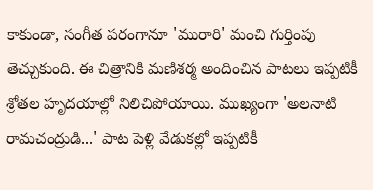కాకుండా, సంగీత పరంగానూ 'మురారి' మంచి గుర్తింపు తెచ్చుకుంది. ఈ చిత్రానికి మణిశర్మ అందించిన పాటలు ఇప్పటికీ శ్రోతల హృదయాల్లో నిలిచిపోయాయి. ముఖ్యంగా 'అలనాటి రామచంద్రుడి...' పాట పెళ్లి వేడుకల్లో ఇప్పటికీ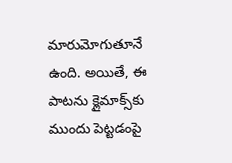మారుమోగుతూనే ఉంది. అయితే, ఈ పాటను క్లైమాక్స్‌కు ముందు పెట్టడంపై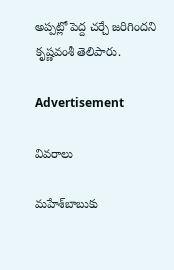అప్పట్లో పెద్ద చర్చే జరిగిందని కృష్ణవంశీ తెలిపారు.

Advertisement

వివరాలు

మహేశ్‌బాబుకు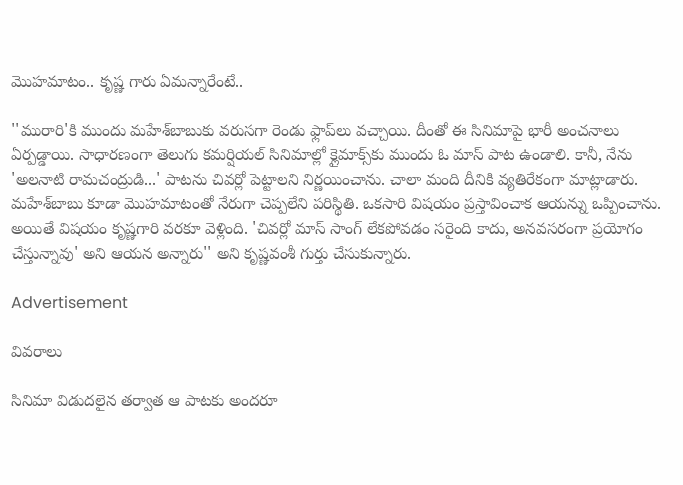మొహమాటం.. కృష్ణ గారు ఏమన్నారేంటే..

''మురారి'కి ముందు మహేశ్‌బాబుకు వరుసగా రెండు ఫ్లాప్‌లు వచ్చాయి. దీంతో ఈ సినిమాపై భారీ అంచనాలు ఏర్పడ్డాయి. సాధారణంగా తెలుగు కమర్షియల్‌ సినిమాల్లో క్లైమాక్స్‌కు ముందు ఓ మాస్‌ పాట ఉండాలి. కానీ, నేను 'అలనాటి రామచంద్రుడి...' పాటను చివర్లో పెట్టాలని నిర్ణయించాను. చాలా మంది దీనికి వ్యతిరేకంగా మాట్లాడారు. మహేశ్‌బాబు కూడా మొహమాటంతో నేరుగా చెప్పలేని పరిస్థితి. ఒకసారి విషయం ప్రస్తావించాక ఆయన్ను ఒప్పించాను. అయితే విషయం కృష్ణగారి వరకూ వెళ్లింది. 'చివర్లో మాస్‌ సాంగ్‌ లేకపోవడం సరైంది కాదు, అనవసరంగా ప్రయోగం చేస్తున్నావు' అని ఆయన అన్నారు'' అని కృష్ణవంశీ గుర్తు చేసుకున్నారు.

Advertisement

వివరాలు

సినిమా విడుదలైన తర్వాత ఆ పాటకు అందరూ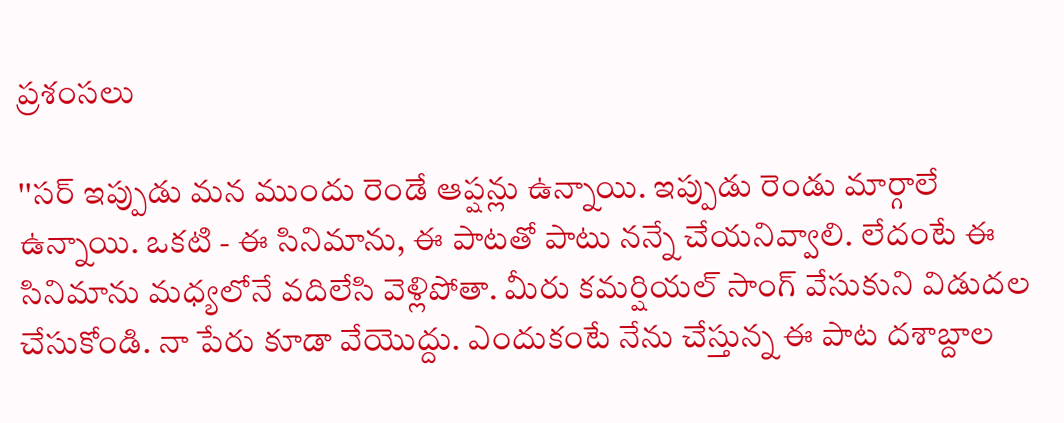ప్రశంసలు

''సర్‌ ఇప్పుడు మన ముందు రెండే ఆప్షన్లు ఉన్నాయి. ఇప్పుడు రెండు మార్గాలే ఉన్నాయి. ఒకటి - ఈ సినిమాను, ఈ పాటతో పాటు నన్నే చేయనివ్వాలి. లేదంటే ఈ సినిమాను మధ్యలోనే వదిలేసి వెళ్లిపోతా. మీరు కమర్షియల్‌ సాంగ్‌ వేసుకుని విడుదల చేసుకోండి. నా పేరు కూడా వేయొద్దు. ఎందుకంటే నేను చేస్తున్న ఈ పాట దశాబ్దాల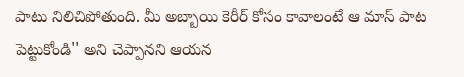పాటు నిలిచిపోతుంది. మీ అబ్బాయి కెరీర్‌ కోసం కావాలంటే ఆ మాస్‌ పాట పెట్టుకోండి'' అని చెప్పానని ఆయన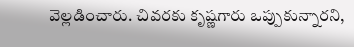వెల్లడించారు. చివరకు కృష్ణగారు ఒప్పుకున్నారని,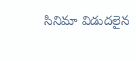సినిమా విడుదలైన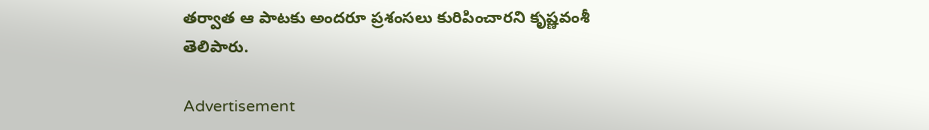తర్వాత ఆ పాటకు అందరూ ప్రశంసలు కురిపించారని కృష్ణవంశీ తెలిపారు.

Advertisement